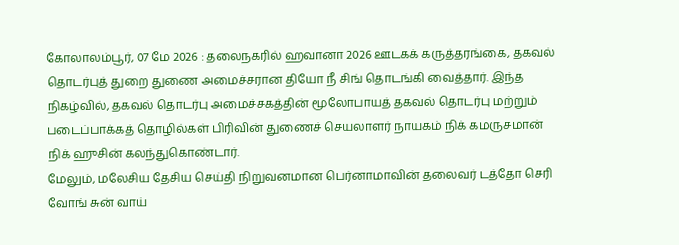கோலாலம்பூர், 07 மே 2026 : தலைநகரில் ஹவானா 2026 ஊடகக் கருத்தரங்கை, தகவல் தொடர்புத் துறை துணை அமைச்சரான தியோ நீ சிங் தொடங்கி வைத்தார். இந்த நிகழ்வில், தகவல் தொடர்பு அமைச்சகத்தின் மூலோபாயத் தகவல் தொடர்பு மற்றும் படைப்பாக்கத் தொழில்கள் பிரிவின் துணைச் செயலாளர் நாயகம் நிக் கமருசமான் நிக் ஹுசின் கலந்துகொண்டார்.
மேலும், மலேசிய தேசிய செய்தி நிறுவனமான பெர்னாமாவின் தலைவர் டத்தோ செரி வோங் சுன் வாய்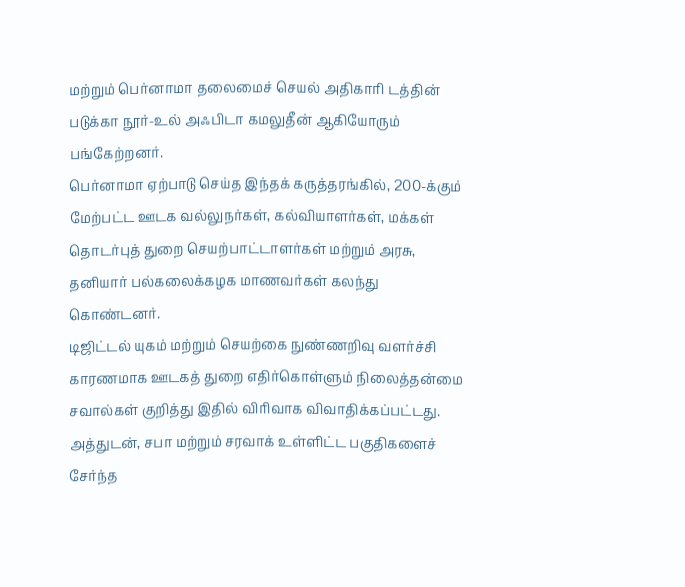மற்றும் பெர்னாமா தலைமைச் செயல் அதிகாரி டத்தின் படுக்கா நூர்-உல் அஃபிடா கமலுதீன் ஆகியோரும் பங்கேற்றனர்.
பெர்னாமா ஏற்பாடு செய்த இந்தக் கருத்தரங்கில், 200-க்கும் மேற்பட்ட ஊடக வல்லுநர்கள், கல்வியாளர்கள், மக்கள் தொடர்புத் துறை செயற்பாட்டாளர்கள் மற்றும் அரசு, தனியார் பல்கலைக்கழக மாணவர்கள் கலந்து கொண்டனர்.
டிஜிட்டல் யுகம் மற்றும் செயற்கை நுண்ணறிவு வளர்ச்சி காரணமாக ஊடகத் துறை எதிர்கொள்ளும் நிலைத்தன்மை சவால்கள் குறித்து இதில் விரிவாக விவாதிக்கப்பட்டது.
அத்துடன், சபா மற்றும் சரவாக் உள்ளிட்ட பகுதிகளைச் சேர்ந்த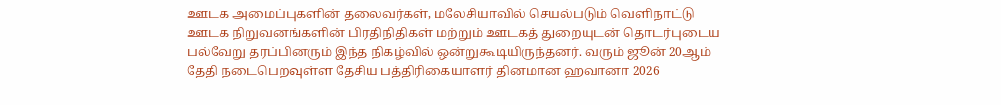ஊடக அமைப்புகளின் தலைவர்கள், மலேசியாவில் செயல்படும் வெளிநாட்டு ஊடக நிறுவனங்களின் பிரதிநிதிகள் மற்றும் ஊடகத் துறையுடன் தொடர்புடைய பல்வேறு தரப்பினரும் இந்த நிகழ்வில் ஒன்றுகூடியிருந்தனர். வரும் ஜூன் 20ஆம் தேதி நடைபெறவுள்ள தேசிய பத்திரிகையாளர் தினமான ஹவானா 2026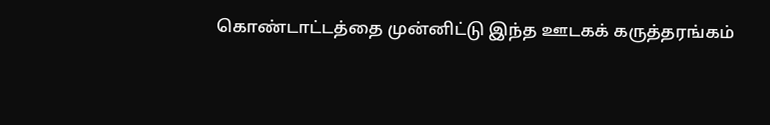கொண்டாட்டத்தை முன்னிட்டு இந்த ஊடகக் கருத்தரங்கம்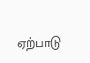ஏற்பாடு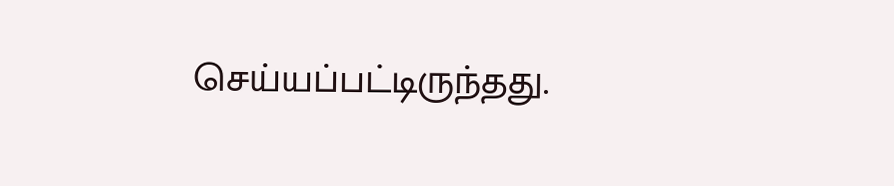செய்யப்பட்டிருந்தது.